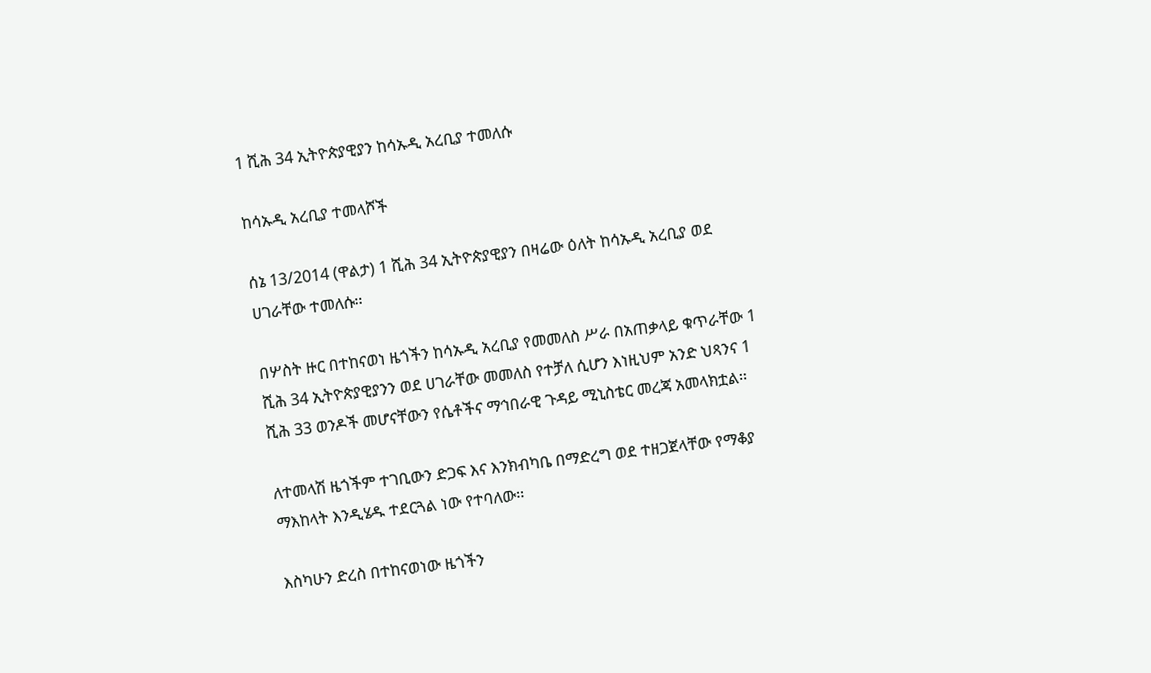1 ሺሕ 34 ኢትዮጵያዊያን ከሳኡዲ አረቢያ ተመለሱ

ከሳኡዲ አረቢያ ተመላሾች

ሰኔ 13/2014 (ዋልታ) 1 ሺሕ 34 ኢትዮጵያዊያን በዛሬው ዕለት ከሳኡዲ አረቢያ ወደ ሀገራቸው ተመለሱ፡፡

በሦስት ዙር በተከናወነ ዜጎችን ከሳኡዲ አረቢያ የመመለስ ሥራ በአጠቃላይ ቁጥራቸው 1 ሺሕ 34 ኢትዮጵያዊያንን ወደ ሀገራቸው መመለስ የተቻለ ሲሆን እነዚህም አንድ ህጻንና 1 ሺሕ 33 ወንዶች መሆናቸውን የሴቶችና ማኅበራዊ ጉዳይ ሚኒስቴር መረጃ አመላክቷል፡፡

ለተመላሽ ዜጎችም ተገቢውን ድጋፍ እና እንክብካቤ በማድረግ ወደ ተዘጋጀላቸው የማቆያ ማእከላት እንዲሄዱ ተደርጓል ነው የተባለው፡፡

እስካሁን ድረስ በተከናወነው ዜጎችን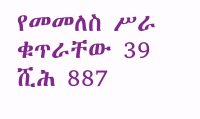የመመለስ ሥራ ቁጥራቸው 39 ሺሕ 887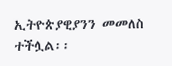ኢትዮጵያዊያንን መመለስ ተችሏል፡፡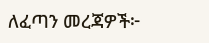ለፈጣን መረጃዎች፦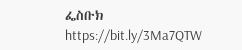ፌስቡክ https://bit.ly/3Ma7QTW